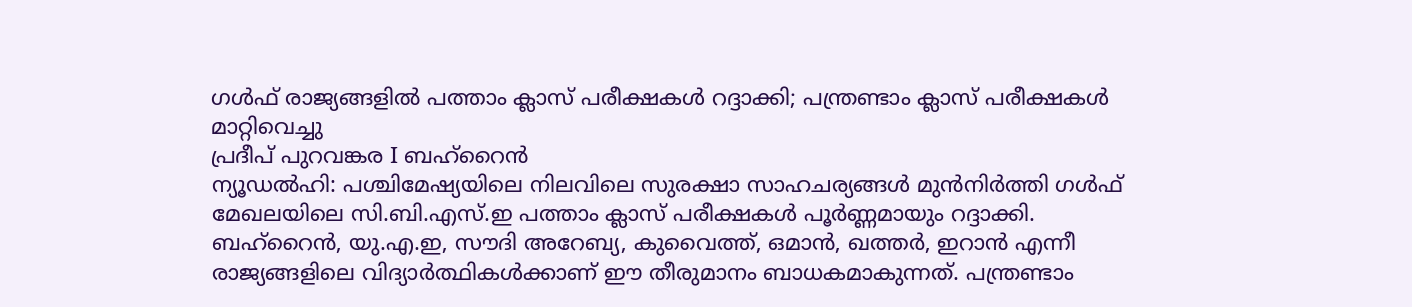ഗൾഫ് രാജ്യങ്ങളിൽ പത്താം ക്ലാസ് പരീക്ഷകൾ റദ്ദാക്കി; പന്ത്രണ്ടാം ക്ലാസ് പരീക്ഷകൾ മാറ്റിവെച്ചു
പ്രദീപ് പുറവങ്കര I ബഹ്റൈൻ
ന്യൂഡൽഹി: പശ്ചിമേഷ്യയിലെ നിലവിലെ സുരക്ഷാ സാഹചര്യങ്ങൾ മുൻനിർത്തി ഗൾഫ് മേഖലയിലെ സി.ബി.എസ്.ഇ പത്താം ക്ലാസ് പരീക്ഷകൾ പൂർണ്ണമായും റദ്ദാക്കി. ബഹ്റൈൻ, യു.എ.ഇ, സൗദി അറേബ്യ, കുവൈത്ത്, ഒമാൻ, ഖത്തർ, ഇറാൻ എന്നീ രാജ്യങ്ങളിലെ വിദ്യാർത്ഥികൾക്കാണ് ഈ തീരുമാനം ബാധകമാകുന്നത്. പന്ത്രണ്ടാം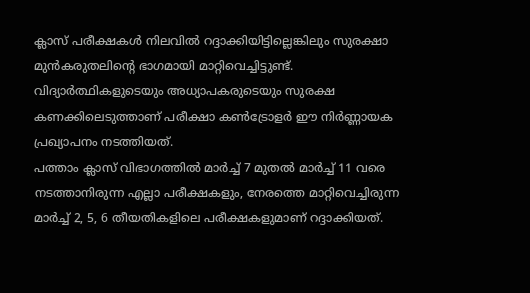ക്ലാസ് പരീക്ഷകൾ നിലവിൽ റദ്ദാക്കിയിട്ടില്ലെങ്കിലും സുരക്ഷാ മുൻകരുതലിന്റെ ഭാഗമായി മാറ്റിവെച്ചിട്ടുണ്ട്. വിദ്യാർത്ഥികളുടെയും അധ്യാപകരുടെയും സുരക്ഷ കണക്കിലെടുത്താണ് പരീക്ഷാ കൺട്രോളർ ഈ നിർണ്ണായക പ്രഖ്യാപനം നടത്തിയത്.
പത്താം ക്ലാസ് വിഭാഗത്തിൽ മാർച്ച് 7 മുതൽ മാർച്ച് 11 വരെ നടത്താനിരുന്ന എല്ലാ പരീക്ഷകളും, നേരത്തെ മാറ്റിവെച്ചിരുന്ന മാർച്ച് 2, 5, 6 തീയതികളിലെ പരീക്ഷകളുമാണ് റദ്ദാക്കിയത്.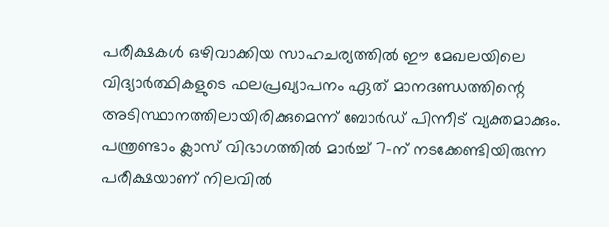പരീക്ഷകൾ ഒഴിവാക്കിയ സാഹചര്യത്തിൽ ഈ മേഖലയിലെ വിദ്യാർത്ഥികളുടെ ഫലപ്രഖ്യാപനം ഏത് മാനദണ്ഡത്തിന്റെ അടിസ്ഥാനത്തിലായിരിക്കുമെന്ന് ബോർഡ് പിന്നീട് വ്യക്തമാക്കും.
പന്ത്രണ്ടാം ക്ലാസ് വിഭാഗത്തിൽ മാർച്ച് 7-ന് നടക്കേണ്ടിയിരുന്ന പരീക്ഷയാണ് നിലവിൽ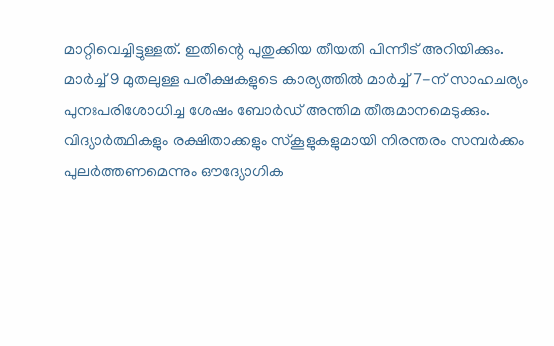മാറ്റിവെച്ചിട്ടുള്ളത്. ഇതിന്റെ പുതുക്കിയ തീയതി പിന്നീട് അറിയിക്കും. മാർച്ച് 9 മുതലുള്ള പരീക്ഷകളുടെ കാര്യത്തിൽ മാർച്ച് 7-ന് സാഹചര്യം പുനഃപരിശോധിച്ച ശേഷം ബോർഡ് അന്തിമ തീരുമാനമെടുക്കും. വിദ്യാർത്ഥികളും രക്ഷിതാക്കളും സ്കൂളുകളുമായി നിരന്തരം സമ്പർക്കം പുലർത്തണമെന്നും ഔദ്യോഗിക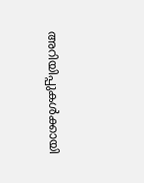അറിയിപ്പുകൾക്കായി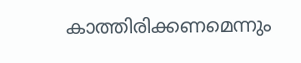കാത്തിരിക്കണമെന്നും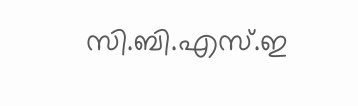സി.ബി.എസ്.ഇ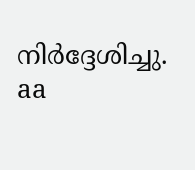നിർദ്ദേശിച്ചു.
aa